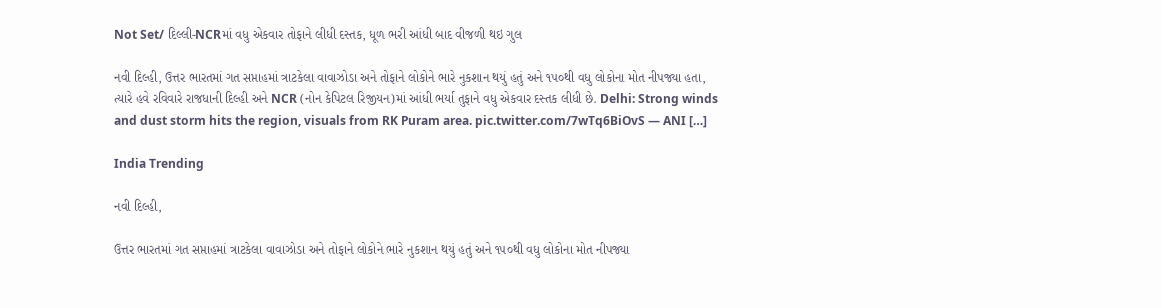Not Set/ દિલ્લી-NCRમાં વધુ એકવાર તોફાને લીધી દસ્તક, ધૂળ ભરી આંધી બાદ વીજળી થઇ ગુલ

નવી દિલ્હી, ઉત્તર ભારતમાં ગત સપ્તાહમાં ત્રાટકેલા વાવાઝોડા અને તોફાને લોકોને ભારે નુકશાન થયું હતું અને ૧૫૦થી વધુ લોકોના મોત નીપજ્યા હતા, ત્યારે હવે રવિવારે રાજધાની દિલ્હી અને NCR (નોન કેપિટલ રિજીયન)માં આંધી ભર્યા તુફાને વધુ એકવાર દસ્તક લીધી છે. Delhi: Strong winds and dust storm hits the region, visuals from RK Puram area. pic.twitter.com/7wTq6BiOvS — ANI […]

India Trending

નવી દિલ્હી,

ઉત્તર ભારતમાં ગત સપ્તાહમાં ત્રાટકેલા વાવાઝોડા અને તોફાને લોકોને ભારે નુકશાન થયું હતું અને ૧૫૦થી વધુ લોકોના મોત નીપજ્યા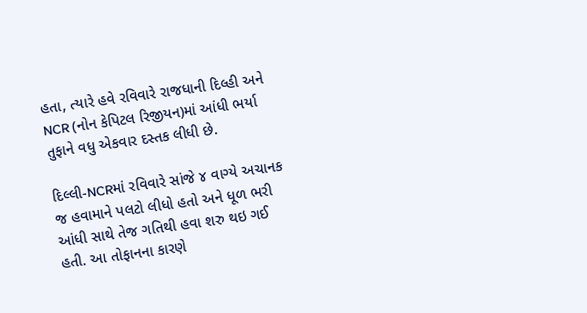હતા, ત્યારે હવે રવિવારે રાજધાની દિલ્હી અને NCR (નોન કેપિટલ રિજીયન)માં આંધી ભર્યા તુફાને વધુ એકવાર દસ્તક લીધી છે.

દિલ્લી-NCRમાં રવિવારે સાંજે ૪ વાગ્યે અચાનક જ હવામાને પલટો લીધો હતો અને ધૂળ ભરી આંધી સાથે તેજ ગતિથી હવા શરુ થઇ ગઈ હતી. આ તોફાનના કારણે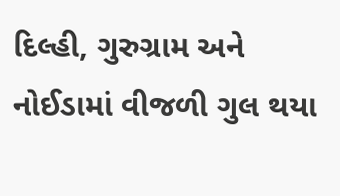દિલ્હી, ગુરુગ્રામ અને નોઈડામાં વીજળી ગુલ થયા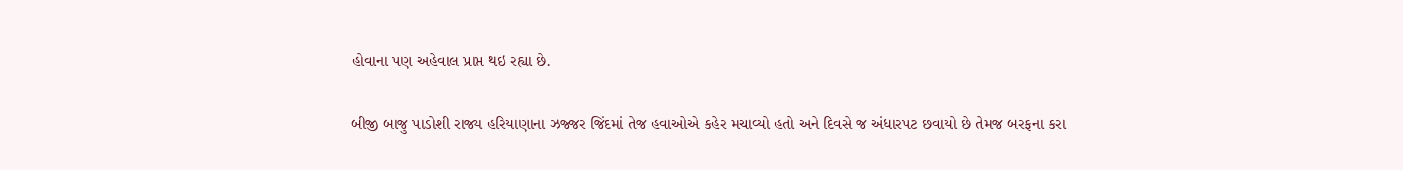હોવાના પણ અહેવાલ પ્રાપ્ત થઇ રહ્યા છે.

બીજી બાજુ પાડોશી રાજ્ય હરિયાણાના ઝજ્જર જિંદમાં તેજ હવાઓએ કહેર મચાવ્યો હતો અને દિવસે જ અંધારપટ છવાયો છે તેમજ બરફના કરા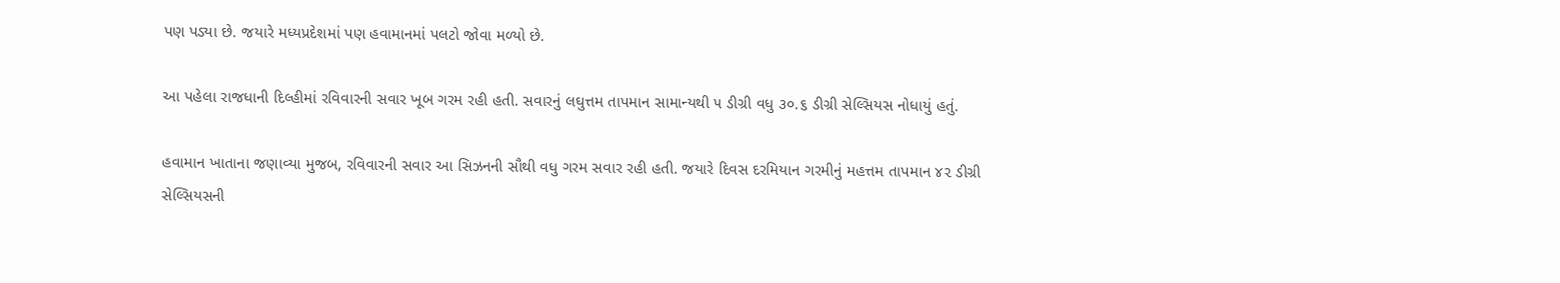પણ પડ્યા છે. જયારે મધ્યપ્રદેશમાં પણ હવામાનમાં પલટો જોવા મળ્યો છે.

આ પહેલા રાજધાની દિલ્હીમાં રવિવારની સવાર ખૂબ ગરમ રહી હતી. સવારનું લઘુત્તમ તાપમાન સામાન્યથી ૫ ડીગ્રી વધુ ૩૦.૬ ડીગ્રી સેલ્સિયસ નોધાયું હતું.

હવામાન ખાતાના જણાવ્યા મુજબ, રવિવારની સવાર આ સિઝનની સૌથી વધુ ગરમ સવાર રહી હતી. જયારે દિવસ દરમિયાન ગરમીનું મહત્તમ તાપમાન ૪૨ ડીગ્રી સેલ્સિયસની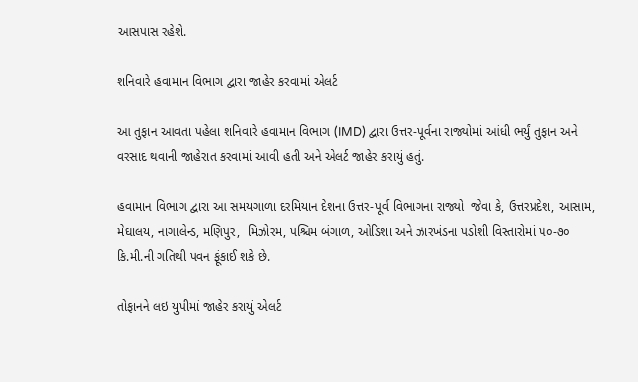આસપાસ રહેશે.

શનિવારે હવામાન વિભાગ દ્વારા જાહેર કરવામાં એલર્ટ

આ તુફાન આવતા પહેલા શનિવારે હવામાન વિભાગ (IMD) દ્વારા ઉત્તર-પૂર્વના રાજ્યોમાં આંધી ભર્યું તુફાન અને વરસાદ થવાની જાહેરાત કરવામાં આવી હતી અને એલર્ટ જાહેર કરાયું હતું.

હવામાન વિભાગ દ્વારા આ સમયગાળા દરમિયાન દેશના ઉત્તર-પૂર્વ વિભાગના રાજ્યો  જેવા કે, ઉત્તરપ્રદેશ, આસામ, મેઘાલય, નાગાલેન્ડ, મણિપુર,  મિઝોરમ, પશ્ચિમ બંગાળ, ઓડિશા અને ઝારખંડના પડોશી વિસ્તારોમાં ૫૦-૭૦ કિ.મી.ની ગતિથી પવન ફૂંકાઈ શકે છે.

તોફાનને લઇ યુપીમાં જાહેર કરાયું એલર્ટ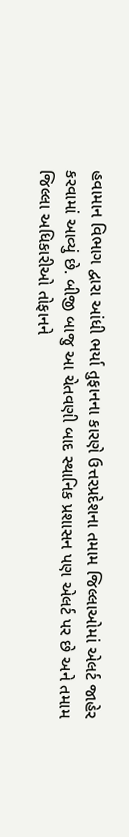હવામાન વિભાગ દ્વારા આંધી ભર્યા તુફાનના કારણે ઉત્તરપ્રદેશના તમામ જિલ્લાઓમાં એલર્ટ જાહેર કરવામાં આવ્યું છે. બીજી બાજુ આ ચેતવણી બાદ સ્થાનિક પ્રશાસન પણ એલર્ટ પર છે અને તમામ જિલ્લા અધિકારીઓ તોફાનને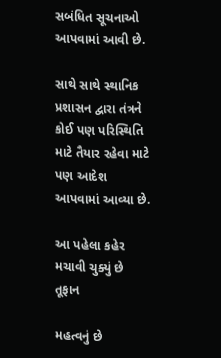સબંધિત સૂચનાઓ આપવામાં આવી છે.

સાથે સાથે સ્થાનિક પ્રશાસન દ્વારા તંત્રને કોઈ પણ પરિસ્થિતિ માટે તૈયાર રહેવા માટે પણ આદેશ આપવામાં આવ્યા છે.

આ પહેલા કહેર મચાવી ચુક્યું છે તૂફાન

મહત્વનું છે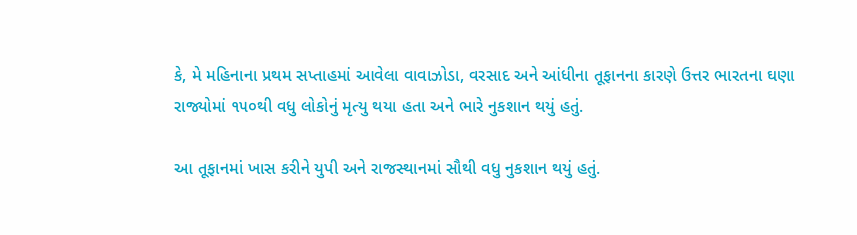કે, મે મહિનાના પ્રથમ સપ્તાહમાં આવેલા વાવાઝોડા, વરસાદ અને આંધીના તૂફાનના કારણે ઉત્તર ભારતના ઘણા રાજ્યોમાં ૧૫૦થી વધુ લોકોનું મૃત્યુ થયા હતા અને ભારે નુકશાન થયું હતું.

આ તૂફાનમાં ખાસ કરીને યુપી અને રાજસ્થાનમાં સૌથી વધુ નુકશાન થયું હતું.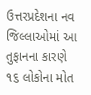ઉત્તરપ્રદેશના નવ જિલ્લાઓમાં આ તુફાનના કારણે ૧૬ લોકોના મોત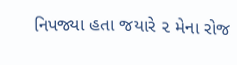નિપજ્યા હતા જયારે ૨ મેના રોજ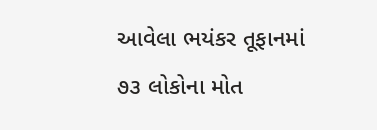આવેલા ભયંકર તૂફાનમાં ૭૩ લોકોના મોત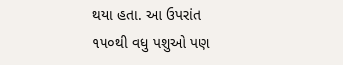થયા હતા. આ ઉપરાંત ૧૫૦થી વધુ પશુઓ પણ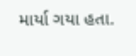માર્યા ગયા હતા.